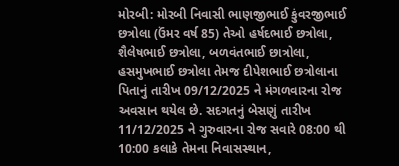મોરબી: મોરબી નિવાસી ભાણજીભાઈ કુંવરજીભાઈ છત્રોલા (ઉંમર વર્ષ 85) તેઓ હર્ષદભાઈ છત્રોલા, શૈલેષભાઈ છત્રોલા, બળવંતભાઈ છાત્રોલા, હસમુખભાઈ છત્રોલા તેમજ દીપેશભાઈ છત્રોલાના પિતાનું તારીખ 09/12/2025 ને મંગળવારના રોજ અવસાન થયેલ છે. સદગતનું બેસણું તારીખ 11/12/2025 ને ગુરુવારના રોજ સવારે 08:00 થી 10:00 કલાકે તેમના નિવાસસ્થાન,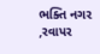ભક્તિ નગર ,રવાપર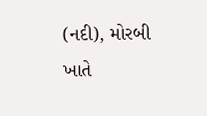(નદી), મોરબી ખાતે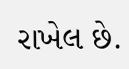રાખેલ છે.